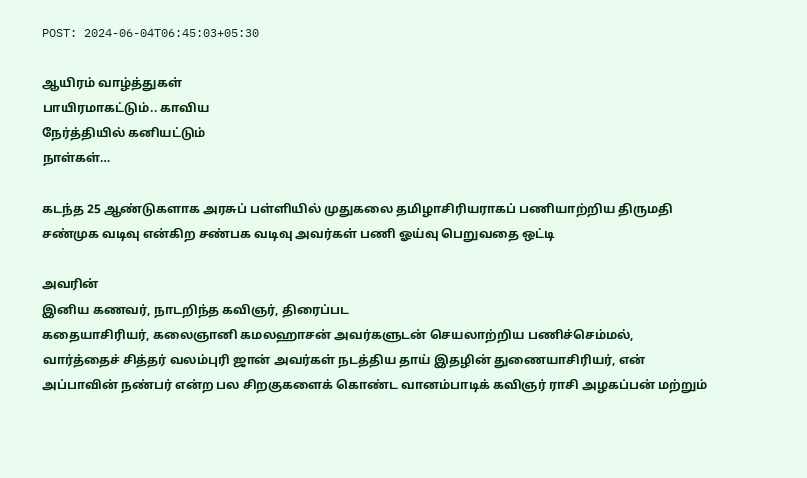POST: 2024-06-04T06:45:03+05:30

ஆயிரம் வாழ்த்துகள்
பாயிரமாகட்டும்.. காவிய
நேர்த்தியில் கனியட்டும்
நாள்கள்…

கடந்த 25 ஆண்டுகளாக அரசுப் பள்ளியில் முதுகலை தமிழாசிரியராகப் பணியாற்றிய திருமதி சண்முக வடிவு என்கிற சண்பக வடிவு அவர்கள் பணி ஓய்வு பெறுவதை ஒட்டி

அவரின்
இனிய கணவர், நாடறிந்த கவிஞர், திரைப்பட
கதையாசிரியர், கலைஞானி கமலஹாசன் அவர்களுடன் செயலாற்றிய பணிச்செம்மல், வார்த்தைச் சித்தர் வலம்புரி ஜான் அவர்கள் நடத்திய தாய் இதழின் துணையாசிரியர், என் அப்பாவின் நண்பர் என்ற பல சிறகுகளைக் கொண்ட வானம்பாடிக் கவிஞர் ராசி அழகப்பன் மற்றும்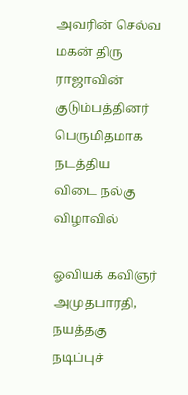அவரின் செல்வ மகன் திரு ராஜாவின் குடும்பத்தினர் பெருமிதமாக நடத்திய
விடை நல்கு விழாவில்

ஓவியக் கவிஞர்
அமுதபாரதி,
நயத்தகு நடிப்புச்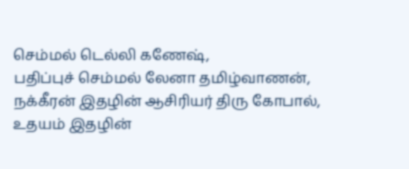செம்மல் டெல்லி கணேஷ்,
பதிப்புச் செம்மல் லேனா தமிழ்வாணன்,
நக்கீரன் இதழின் ஆசிரியர் திரு கோபால்,
உதயம் இதழின்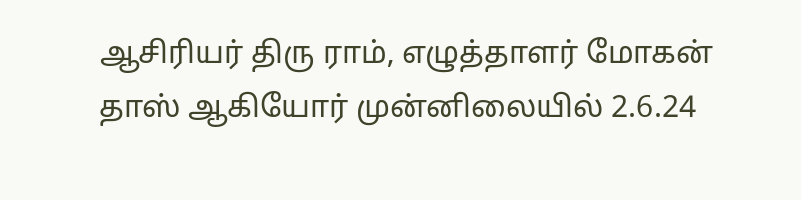ஆசிரியர் திரு ராம், எழுத்தாளர் மோகன் தாஸ் ஆகியோர் முன்னிலையில் 2.6.24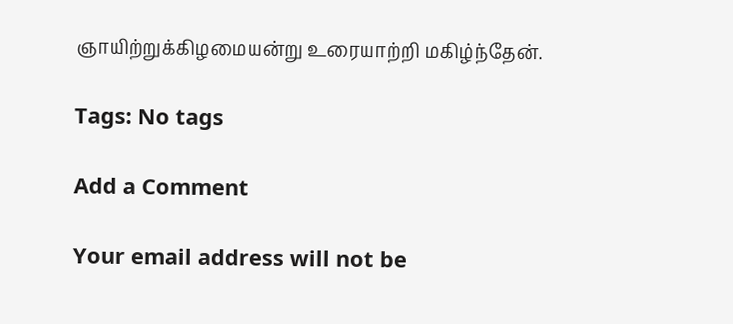ஞாயிற்றுக்கிழமையன்று உரையாற்றி மகிழ்ந்தேன்.

Tags: No tags

Add a Comment

Your email address will not be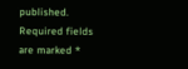published. Required fields are marked *